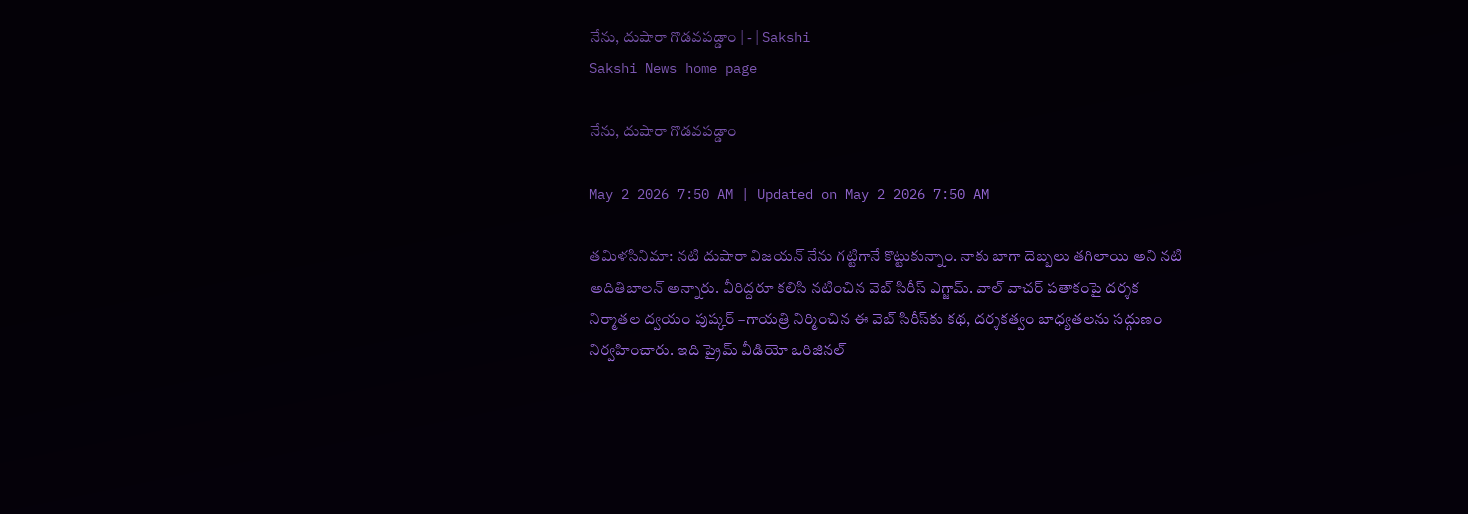నేను, దుషారా గొడవపడ్డాం | - | Sakshi
Sakshi News home page

నేను, దుషారా గొడవపడ్డాం

May 2 2026 7:50 AM | Updated on May 2 2026 7:50 AM

తమిళసినిమా: నటి దుషారా విజయన్‌ నేను గట్టిగానే కొట్టుకున్నాం. నాకు బాగా దెబ్బలు తగిలాయి అని నటి అదితిబాలన్‌ అన్నారు. వీరిద్దరూ కలిసి నటించిన వెబ్‌ సిరీస్‌ ఎగ్జామ్‌. వాల్‌ వాచర్‌ పతాకంపై దర్శక నిర్మాతల ద్వయం పుష్కర్‌ –గాయత్రి నిర్మించిన ఈ వెబ్‌ సిరీస్‌కు కథ, దర్శకత్వం బాధ్యతలను సద్గుణం నిర్వహించారు. ఇది ప్రైమ్‌ వీడియో ఒరిజినల్‌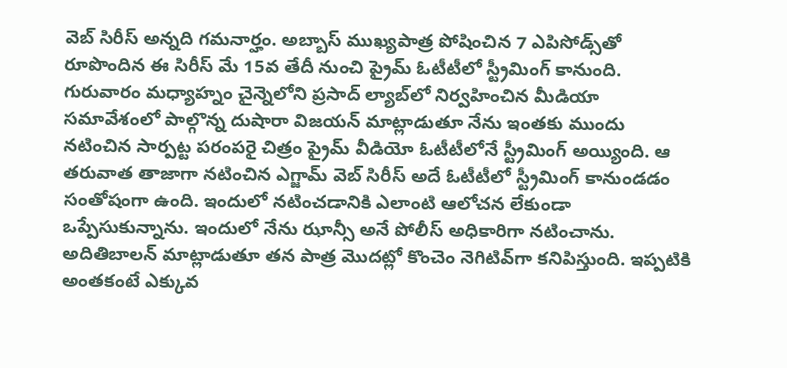వెబ్‌ సిరీస్‌ అన్నది గమనార్హం. అబ్బాస్‌ ముఖ్యపాత్ర పోషించిన 7 ఎపిసోడ్స్‌తో రూపొందిన ఈ సిరీస్‌ మే 15వ తేదీ నుంచి ప్రైమ్‌ ఓటీటీలో స్ట్రీమింగ్‌ కానుంది. గురువారం మధ్యాహ్నం చైన్నెలోని ప్రసాద్‌ ల్యాబ్‌లో నిర్వహించిన మీడియా సమావేశంలో పాల్గొన్న దుషారా విజయన్‌ మాట్లాడుతూ నేను ఇంతకు ముందు నటించిన సార్పట్ట పరంపరై చిత్రం ప్రైమ్‌ వీడియో ఓటీటీలోనే స్ట్రీమింగ్‌ అయ్యింది. ఆ తరువాత తాజాగా నటించిన ఎగ్జామ్‌ వెబ్‌ సిరీస్‌ అదే ఓటీటీలో స్ట్రీమింగ్‌ కానుండడం సంతోషంగా ఉంది. ఇందులో నటించడానికి ఎలాంటి ఆలోచన లేకుండా ఒప్పేసుకున్నాను. ఇందులో నేను ఝాన్సీ అనే పోలీస్‌ అధికారిగా నటించాను. అదితిబాలన్‌ మాట్లాడుతూ తన పాత్ర మొదట్లో కొంచెం నెగిటివ్‌గా కనిపిస్తుంది. ఇప్పటికి అంతకంటే ఎక్కువ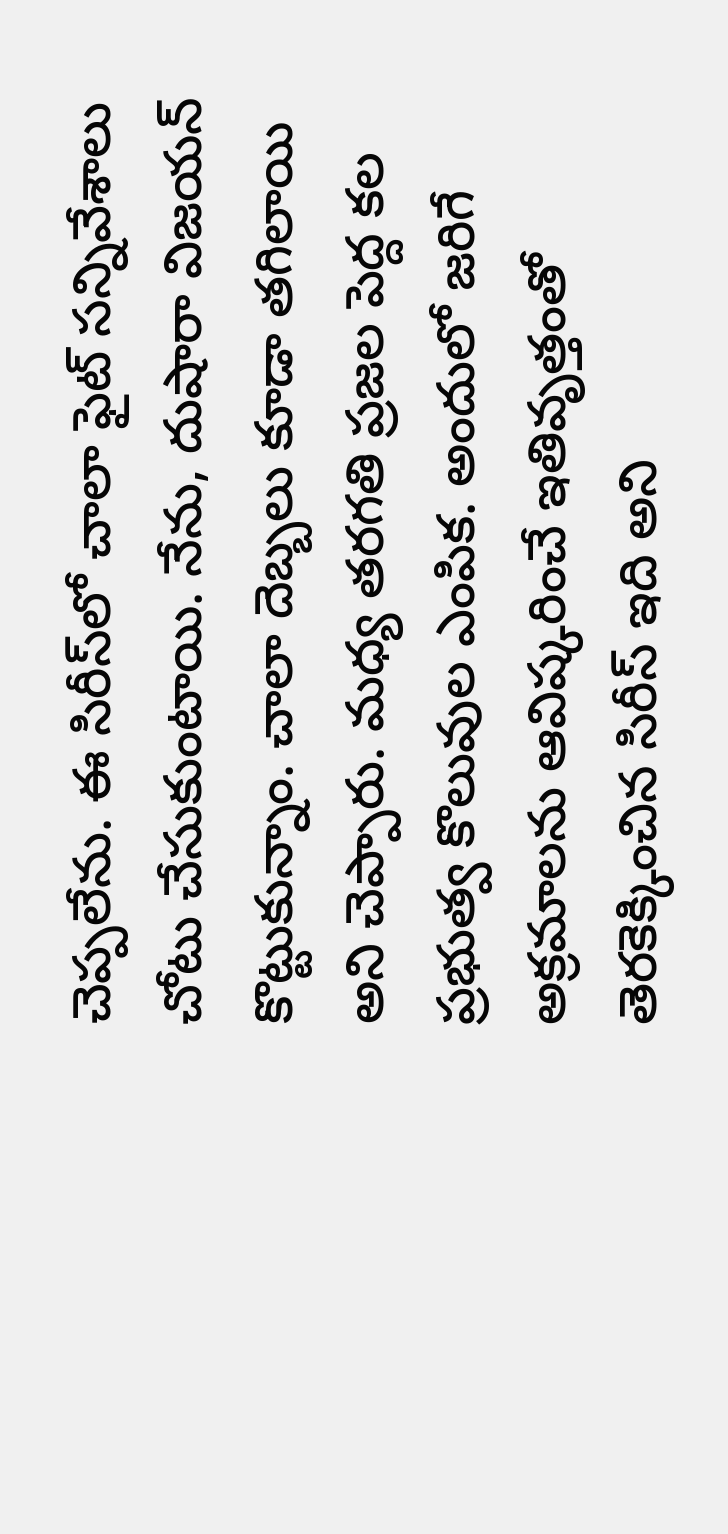చెప్పలేను. ఈ సిరీస్‌లో చాలా ఫైట్‌ సన్నివేశాలు చోటు చేసుకుంటాయి. నేను, దుషారా విజయన్‌ కొట్టుకున్నాం. చాలా దెబ్బలు కూడా తగిలాయి అని చెప్పారు. మధ్య తరగతి ప్రజల పెద్ద కల ప్రభుత్వ కొలువుల ఎంపిక. అందులో జరిగే అక్రమాలను ఆవిష్కరించే ఇతివృత్తంతో తెరకెక్కించిన సిరీస్‌ ఇది అని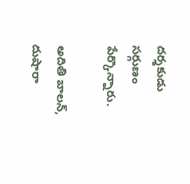దర్శకుడు సర్గుణం పేర్కొన్నారు.

అదితి బాలన్‌, దుషారా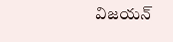విజయన్‌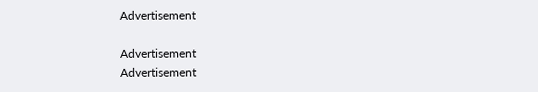Advertisement

Advertisement
Advertisement